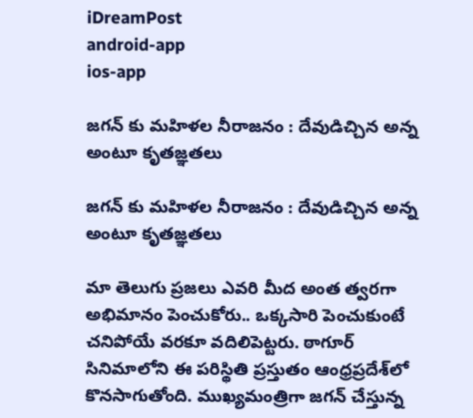iDreamPost
android-app
ios-app

జ‌గ‌న్ కు మ‌హిళ‌ల నీరాజ‌నం : దేవుడిచ్చిన అన్న అంటూ కృత‌జ్ఞ‌త‌లు

జ‌గ‌న్ కు మ‌హిళ‌ల నీరాజ‌నం : దేవుడిచ్చిన అన్న అంటూ కృత‌జ్ఞ‌త‌లు

మా తెలుగు ప్ర‌జ‌లు ఎవ‌రి మీద అంత త్వ‌ర‌గా అభిమానం పెంచుకోరు.. ఒక్క‌సారి పెంచుకుంటే చ‌నిపోయే వ‌ర‌కూ వ‌దిలిపెట్ట‌రు. ఠాగూర్ సినిమాలోని ఈ ప‌రిస్థితి ప్ర‌స్తుతం ఆంధ్ర‌ప్ర‌దేశ్‌లో కొన‌సాగుతోంది. ముఖ్య‌మంత్రిగా జ‌గ‌న్ చేస్తున్న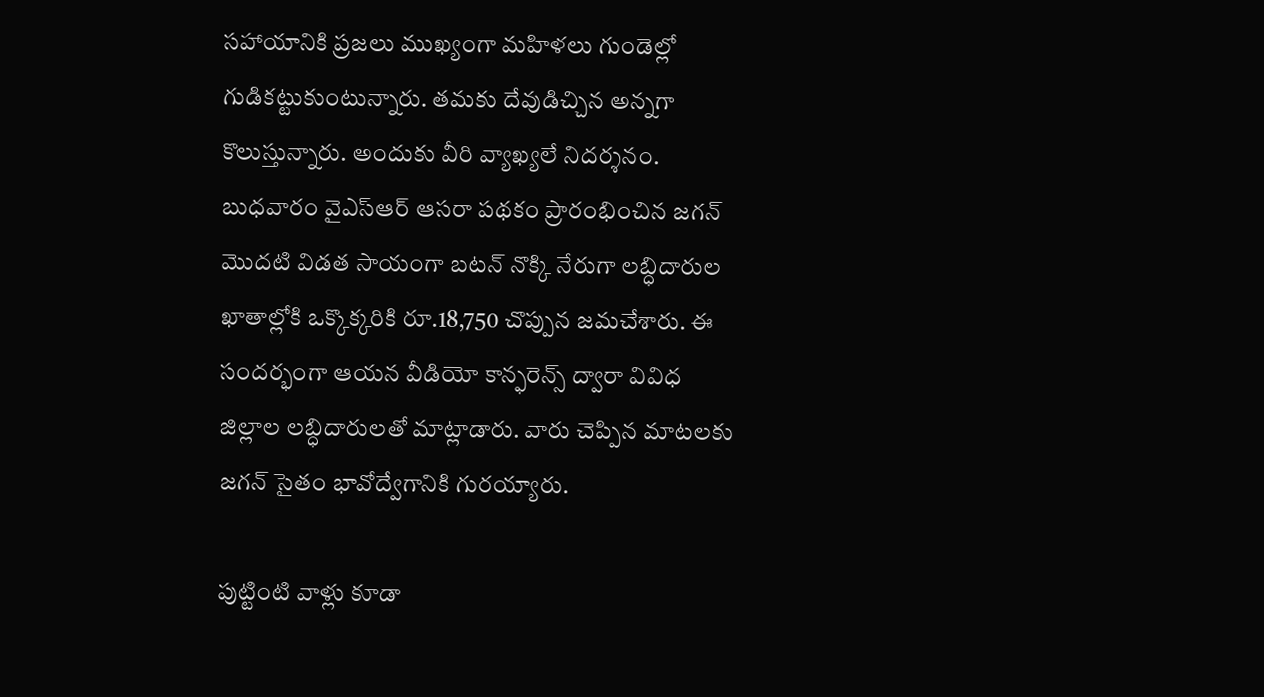స‌హాయానికి ప్ర‌జ‌లు ముఖ్యంగా మ‌హిళ‌లు గుండెల్లో గుడిక‌‌ట్టుకుంటున్నారు. త‌మ‌కు దేవుడిచ్చిన అన్న‌గా కొలుస్తున్నారు. అందుకు వీరి వ్యాఖ్య‌లే నిద‌ర్శ‌నం. బుధ‌వారం వైఎస్ఆర్ ఆస‌రా ప‌థ‌కం ప్రారంభించిన జ‌గ‌న్ మొదటి విడత సాయంగా బటన్‌ నొక్కి నేరుగా లబ్ధిదారుల ఖాతాల్లోకి ఒక్కొక్కరికి రూ.18,750 చొప్పున జమచేశారు. ఈ సందర్భంగా ఆయ‌న వీడియో కాన్ఫరెన్స్‌ ద్వారా వివిధ జిల్లాల లబ్ధిదారులతో మాట్లాడారు. వారు చెప్పిన మాట‌ల‌కు జ‌గ‌న్ సైతం భావోద్వేగానికి గుర‌య్యారు.

పుట్టింటి వాళ్లు కూడా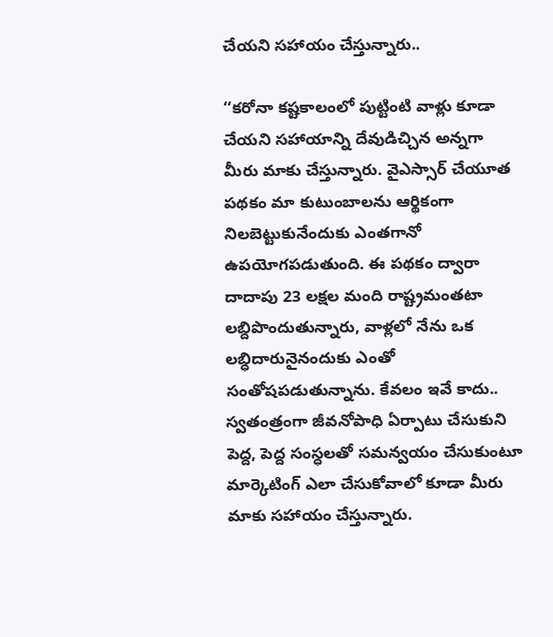చేయ‌ని స‌హాయం చేస్తున్నారు..

‘‘కరోనా కష్టకాలంలో పుట్టింటి వాళ్లు కూడా చేయని సహాయాన్ని దేవుడిచ్చిన అన్నగా మీరు మాకు చేస్తున్నారు. వైఎస్సార్‌ చేయూత పథకం మా కుటుంబాలను ఆర్థికంగా నిలబెట్టుకునేందుకు ఎంతగానో ఉపయోగపడుతుంది. ఈ పథకం ద్వారా దాదాపు 23 లక్షల మంది రాష్ట్రమంతటా లబ్దిపొందుతున్నారు, వాళ్లలో నేను ఒక లబ్ధిదారునైనందుకు ఎంతో సంతోషపడుతున్నాను. కేవలం ఇవే కాదు.. స్వతంత్రంగా జీవనోపాధి ఏర్పాటు చేసుకుని పెద్ద, పెద్ద సంస్ధలతో సమన్వయం చేసుకుంటూ మార్కెటింగ్‌ ఎలా చేసుకోవాలో కూడా మీరు మాకు సహాయం చేస్తున్నారు.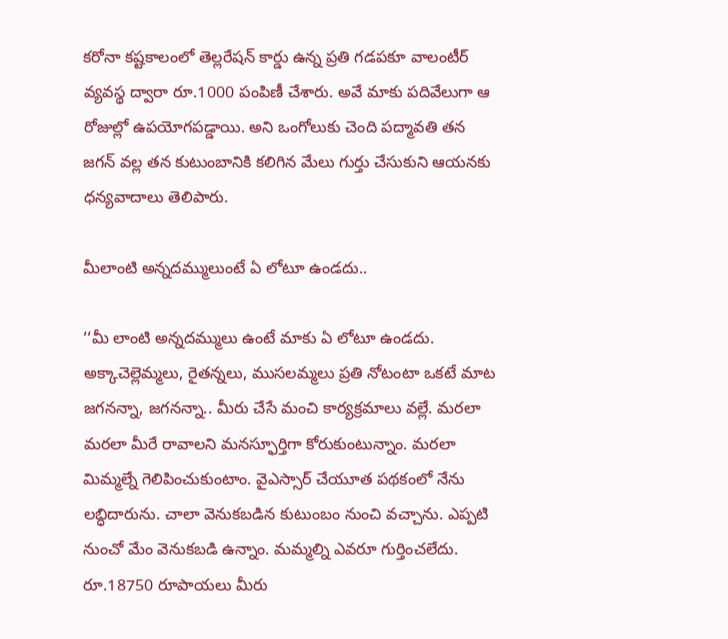కరోనా కష్టకాలంలో తెల్లరేషన్‌ కార్డు ఉన్న ప్రతి గడపకూ వాలంటీర్‌ వ్యవస్థ ద్వారా రూ.1000 పంపిణీ చేశారు. అవే మాకు పదివేలుగా ఆ రోజుల్లో ఉపయోగపడ్డాయి. అని ఒంగోలుకు చెంది ప‌ద్మావ‌తి త‌న జ‌గ‌న్ వ‌ల్ల త‌న కుటుంబానికి క‌లిగిన మేలు గుర్తు చేసుకుని ఆయ‌న‌కు ధ‌న్య‌వాదాలు తెలిపారు.

మీలాంటి అన్న‌ద‌మ్ములుంటే ఏ లోటూ ఉండ‌దు..

‘‘మీ లాంటి అన్నదమ్ములు ఉంటే మాకు ఏ లోటూ ఉండదు. అక్కాచెల్లెమ్మలు, రైతన్నలు, ముసలమ్మలు ప్రతి నోటంటా ఒకటే మాట జగనన్నా, జగనన్నా.. మీరు చేసే మంచి కార్యక్రమాలు వల్లే. మరలా మరలా మీరే రావాలని మనస్ఫూర్తిగా కోరుకుంటున్నాం. మరలా మిమ్మల్నే గెలిపించుకుంటాం. వైఎస్సార్‌ చేయూత పథకంలో నేను లబ్ధిదారును. చాలా వెనుకబడిన కుటుంబం నుంచి వచ్చాను. ఎప్పటి నుంచో మేం వెనుకబడి ఉన్నాం. మమ్మల్ని ఎవరూ గుర్తించలేదు. రూ.18750 రూపాయలు మీరు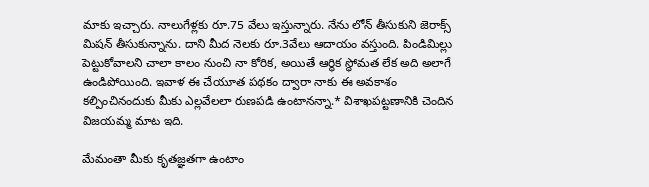మాకు ఇచ్చారు. నాలుగేళ్లకు రూ.75 వేలు ఇస్తున్నారు. నేను లోన్‌ తీసుకుని జెరాక్స్‌ మిషన్‌ తీసుకున్నాను. దాని మీద నెలకు రూ.3వేలు ఆదాయం వస్తుంది. పిండిమిల్లు పెట్టుకోవాలని చాలా కాలం నుంచి నా కోరిక, అయితే ఆర్ధిక స్ధోమత లేక అది అలాగే ఉండిపోయింది. ఇవాళ ఈ చేయూత పథకం ద్వారా నాకు ఈ అవకాశం కల్పించినందుకు మీకు ఎల్లవేలలా రుణపడి ఉంటానన్నా.* విశాఖ‌ప‌ట్ట‌ణానికి చెందిన విజ‌య‌మ్మ మాట ఇది.

మేమంతా మీకు కృతజ్ఞతగా ఉంటాం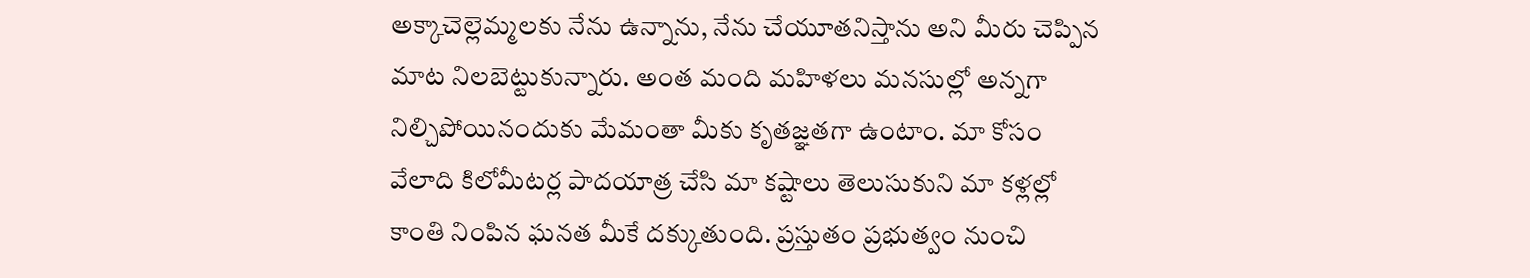అక్కాచెల్లెమ్మలకు నేను ఉన్నాను, నేను చేయూతనిస్తాను అని మీరు చెప్పిన మాట నిలబెట్టుకున్నారు. అంత మంది మహిళలు మనసుల్లో అన్నగా నిల్చిపోయినందుకు మేమంతా మీకు కృతజ్ఞతగా ఉంటాం. మా కోసం వేలాది కిలోమీటర్ల పాదయాత్ర చేసి మా కష్టాలు తెలుసుకుని మా కళ్లల్లో కాంతి నింపిన ఘనత మీకే దక్కుతుంది. ప్రస్తుతం ప్రభుత్వం నుంచి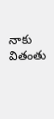నాకు వితంతు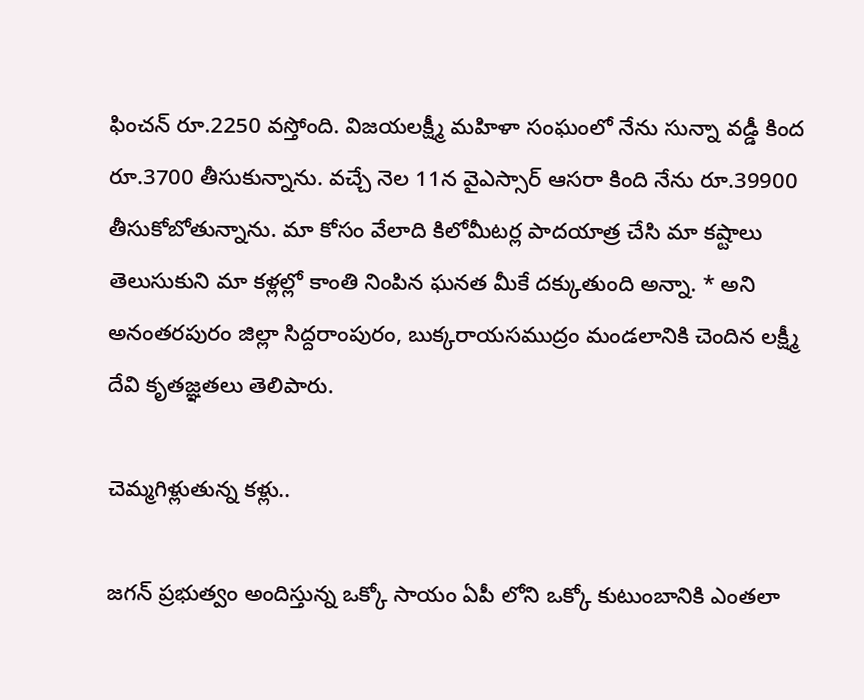ఫించన్‌ రూ.2250 వస్తోంది. విజయలక్ష్మీ మహిళా సంఘంలో నేను సున్నా వడ్డీ కింద రూ.3700 తీసుకున్నాను. వచ్చే నెల 11న వైఎస్సార్‌ ఆసరా కింది నేను రూ.39900 తీసుకోబోతున్నాను. మా కోసం వేలాది కిలోమీటర్ల పాదయాత్ర చేసి మా కష్టాలు తెలుసుకుని మా కళ్లల్లో కాంతి నింపిన ఘనత మీకే దక్కుతుంది అన్నా. * అని అనంత‌ర‌పురం జిల్లా సిద్దరాంపురం, బుక్కరాయసముద్రం మండలానికి చెందిన లక్ష్మీ దేవి కృత‌జ్ఞ‌త‌లు తెలిపారు.

చెమ్మ‌గిళ్లుతున్న క‌ళ్లు..

జ‌గ‌న్ ప్ర‌భుత్వం అందిస్తున్న ఒక్కో సాయం ఏపీ లోని ఒక్కో కుటుంబానికి ఎంత‌లా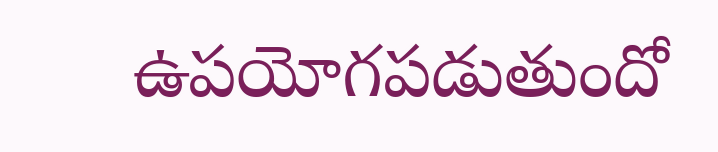ఉప‌యోగ‌ప‌డుతుందో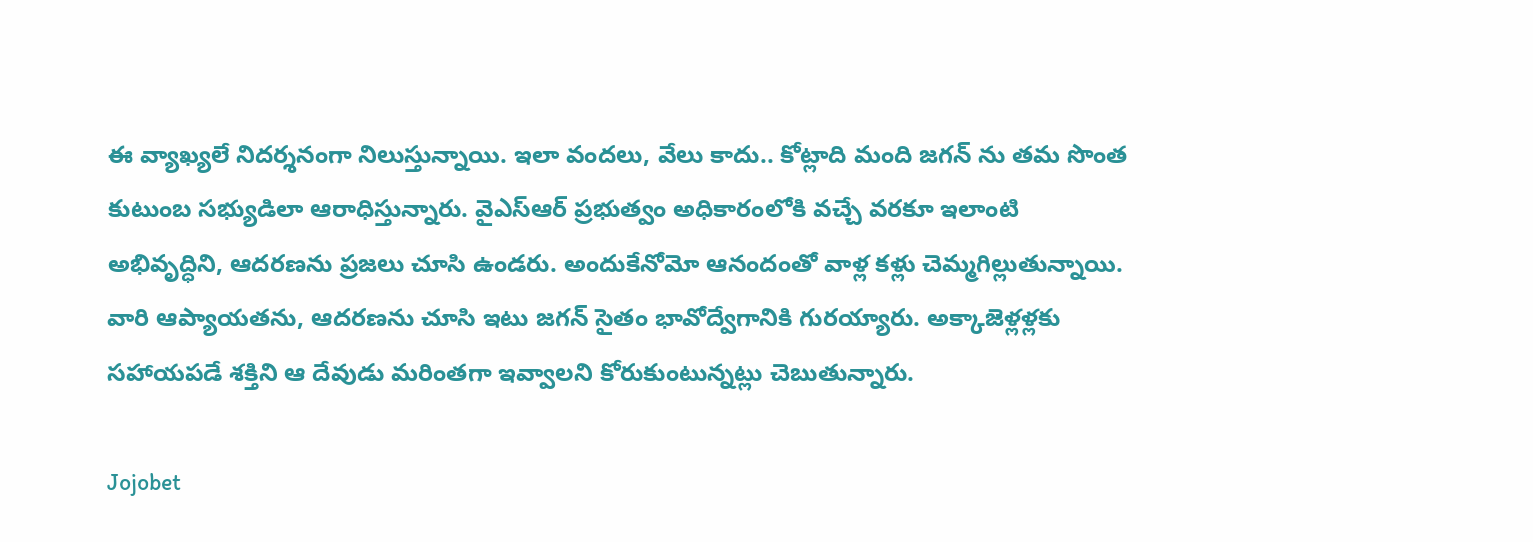ఈ వ్యాఖ్య‌లే నిద‌ర్శ‌నంగా నిలుస్తున్నాయి. ఇలా వందలు, వేలు కాదు.. కోట్లాది మంది జ‌గ‌న్ ను త‌మ సొంత కుటుంబ స‌భ్యుడిలా ఆరాధిస్తున్నారు. వైఎస్ఆర్ ప్ర‌భుత్వం అధికారంలోకి వ‌చ్చే వ‌ర‌కూ ఇలాంటి అభివృద్ధిని, ఆద‌ర‌ణ‌ను ప్ర‌జ‌లు చూసి ఉండ‌రు. అందుకేనోమో ఆనందంతో వాళ్ల క‌ళ్లు చెమ్మ‌గిల్లుతున్నాయి. వారి ఆప్యాయ‌త‌ను, ఆద‌ర‌ణ‌ను చూసి ఇటు జ‌గ‌న్ సైతం భావోద్వేగానికి గుర‌య్యారు. అక్కాజెళ్ల‌ళ్ల‌కు స‌హాయ‌ప‌డే శ‌క్తిని ఆ దేవుడు మ‌రింతగా ఇవ్వాల‌ని కోరుకుంటున్న‌ట్లు చెబుతున్నారు.

Jojobet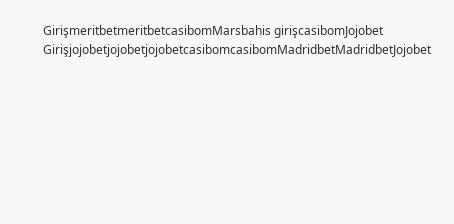GirişmeritbetmeritbetcasibomMarsbahis girişcasibomJojobet GirişjojobetjojobetjojobetcasibomcasibomMadridbetMadridbetJojobet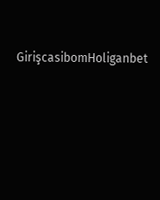GirişcasibomHoliganbet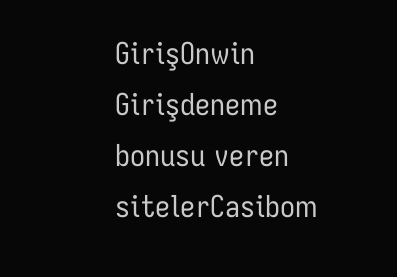GirişOnwin Girişdeneme bonusu veren sitelerCasibom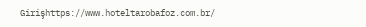Girişhttps://www.hoteltarobafoz.com.br/